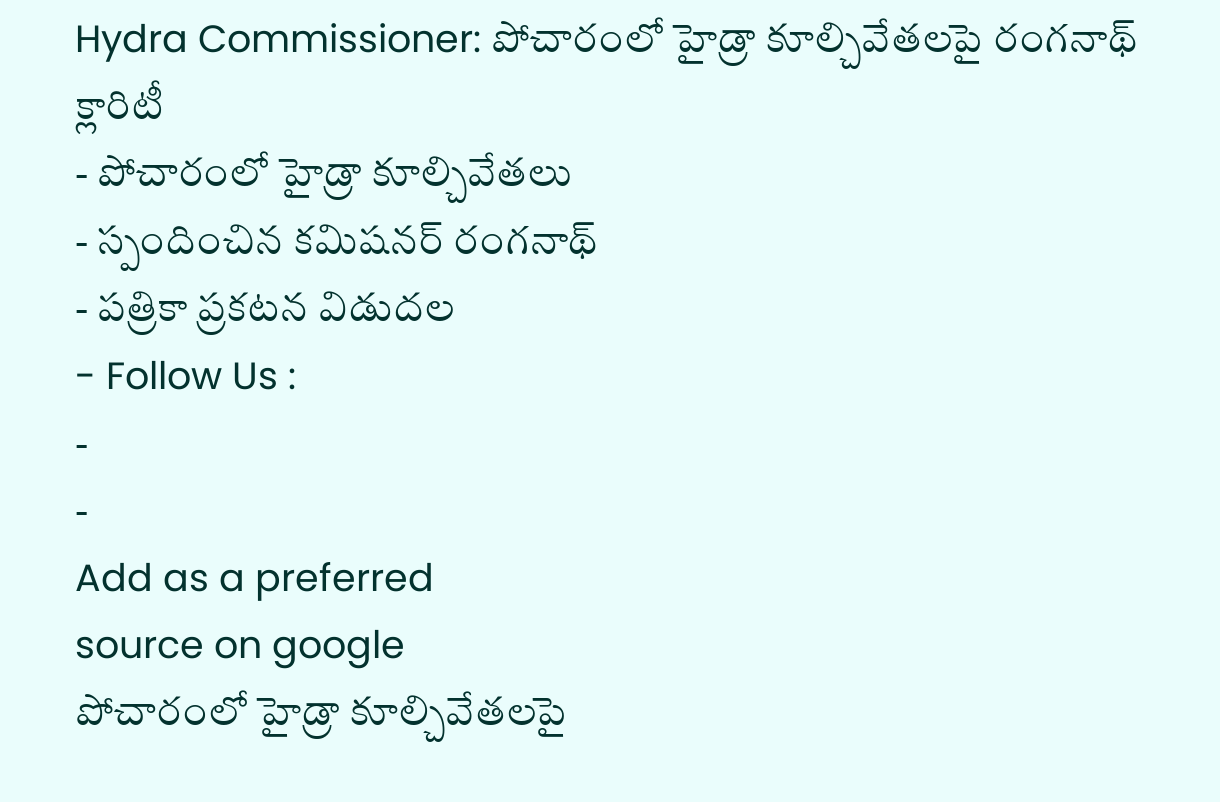Hydra Commissioner: పోచారంలో హైడ్రా కూల్చివేతలపై రంగనాథ్ క్లారిటీ
- పోచారంలో హైడ్రా కూల్చివేతలు
- స్పందించిన కమిషనర్ రంగనాథ్
- పత్రికా ప్రకటన విడుదల
- Follow Us :
-
-
Add as a preferred
source on google
పోచారంలో హైడ్రా కూల్చివేతలపై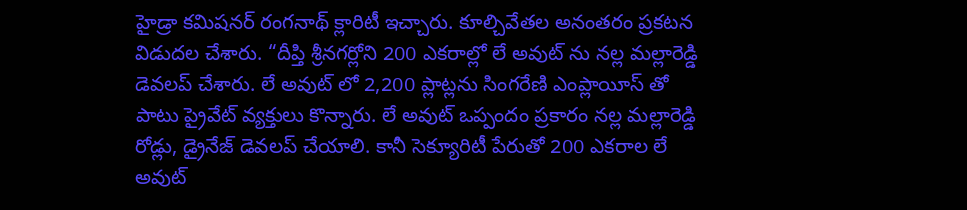హైడ్రా కమిషనర్ రంగనాథ్ క్లారిటీ ఇచ్చారు. కూల్చివేతల అనంతరం ప్రకటన విడుదల చేశారు. “దీప్తి శ్రీనగర్లోని 200 ఎకరాల్లో లే అవుట్ ను నల్ల మల్లారెడ్డి డెవలప్ చేశారు. లే అవుట్ లో 2,200 ప్లాట్లను సింగరేణి ఎంప్లాయీస్ తో పాటు ప్రైవేట్ వ్యక్తులు కొన్నారు. లే అవుట్ ఒప్పందం ప్రకారం నల్ల మల్లారెడ్డి రోడ్లు, డ్రైనేజ్ డెవలప్ చేయాలి. కానీ సెక్యూరిటీ పేరుతో 200 ఎకరాల లే అవుట్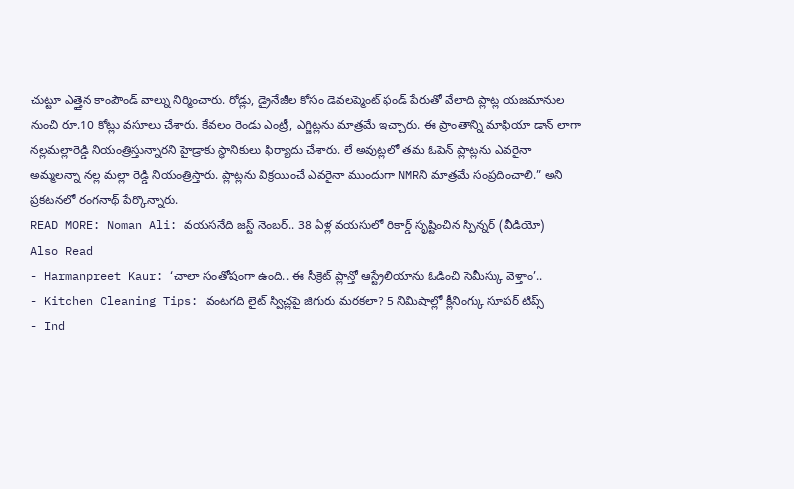చుట్టూ ఎత్తైన కాంపౌండ్ వాల్ను నిర్మించారు. రోడ్లు, డ్రైనేజీల కోసం డెవలప్మెంట్ ఫండ్ పేరుతో వేలాది ప్లాట్ల యజమానుల నుంచి రూ.10 కోట్లు వసూలు చేశారు. కేవలం రెండు ఎంట్రీ, ఎగ్జిట్లను మాత్రమే ఇచ్చారు. ఈ ప్రాంతాన్ని మాఫియా డాన్ లాగా నల్లమల్లారెడ్డి నియంత్రిస్తున్నారని హైడ్రాకు స్థానికులు ఫిర్యాదు చేశారు. లే అవుట్లలో తమ ఓపెన్ ప్లాట్లను ఎవరైనా అమ్మలన్నా నల్ల మల్లా రెడ్డి నియంత్రిస్తారు. ప్లాట్లను విక్రయించే ఎవరైనా ముందుగా NMRని మాత్రమే సంప్రదించాలి.” అని ప్రకటనలో రంగనాథ్ పేర్కొన్నారు.
READ MORE: Noman Ali: వయసనేది జస్ట్ నెంబర్.. 38 ఏళ్ల వయసులో రికార్డ్ సృష్టించిన స్పిన్నర్ (వీడియో)
Also Read
- Harmanpreet Kaur: ‘చాలా సంతోషంగా ఉంది.. ఈ సీక్రెట్ ప్లాన్తో ఆస్ట్రేలియాను ఓడించి సెమీస్కు వెళ్తాం’..
- Kitchen Cleaning Tips: వంటగది లైట్ స్విచ్లపై జిగురు మరకలా? 5 నిమిషాల్లో క్లీనింగ్కు సూపర్ టిప్స్
- Ind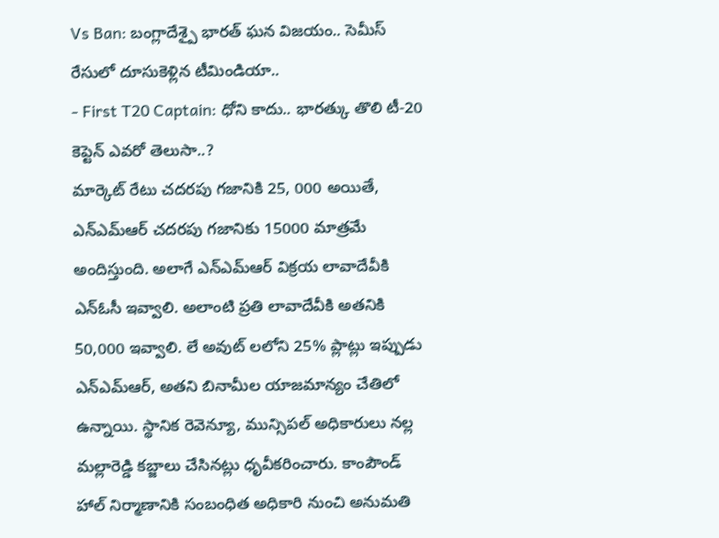Vs Ban: బంగ్లాదేశ్పై భారత్ ఘన విజయం.. సెమీస్ రేసులో దూసుకెళ్లిన టీమిండియా..
- First T20 Captain: ధోని కాదు.. భారత్కు తొలి టీ-20 కెప్టెన్ ఎవరో తెలుసా..?
మార్కెట్ రేటు చదరపు గజానికి 25, 000 అయితే, ఎన్ఎమ్ఆర్ చదరపు గజానికు 15000 మాత్రమే అందిస్తుంది. అలాగే ఎన్ఎమ్ఆర్ విక్రయ లావాదేవీకి ఎన్ఓసీ ఇవ్వాలి. అలాంటి ప్రతి లావాదేవీకి అతనికి 50,000 ఇవ్వాలి. లే అవుట్ లలోని 25% ప్లాట్లు ఇప్పుడు ఎన్ఎమ్ఆర్, అతని బినామీల యాజమాన్యం చేతిలో ఉన్నాయి. స్థానిక రెవెన్యూ, మున్సిపల్ అధికారులు నల్ల మల్లారెడ్డి కబ్జాలు చేసినట్లు ధృవీకరించారు. కాంపౌండ్ హాల్ నిర్మాణానికి సంబంధిత అధికారి నుంచి అనుమతి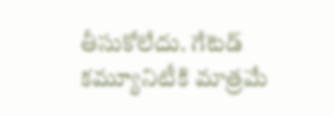తీసుకోలేదు. గేటెడ్ కమ్యూనిటీకి మాత్రమే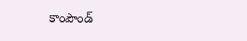కాంపౌండ్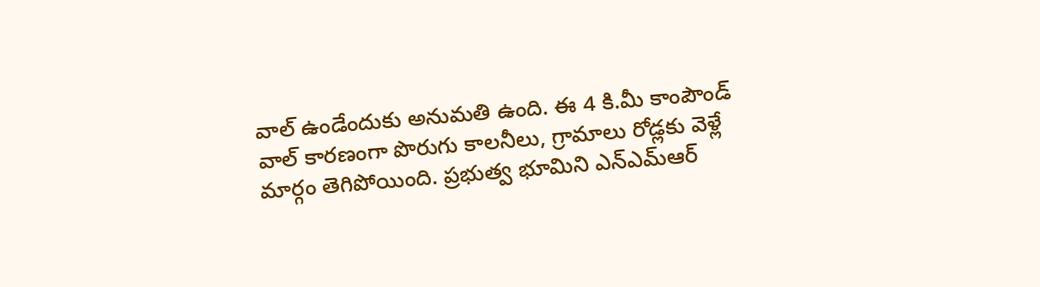వాల్ ఉండేందుకు అనుమతి ఉంది. ఈ 4 కి.మీ కాంపౌండ్ వాల్ కారణంగా పొరుగు కాలనీలు, గ్రామాలు రోడ్లకు వెళ్లే మార్గం తెగిపోయింది. ప్రభుత్వ భూమిని ఎన్ఎమ్ఆర్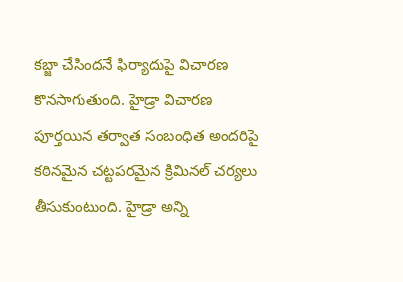కబ్జా చేసిందనే ఫిర్యాదుపై విచారణ కొనసాగుతుంది. హైడ్రా విచారణ పూర్తయిన తర్వాత సంబంధిత అందరిపై కఠినమైన చట్టపరమైన క్రిమినల్ చర్యలు తీసుకుంటుంది. హైడ్రా అన్ని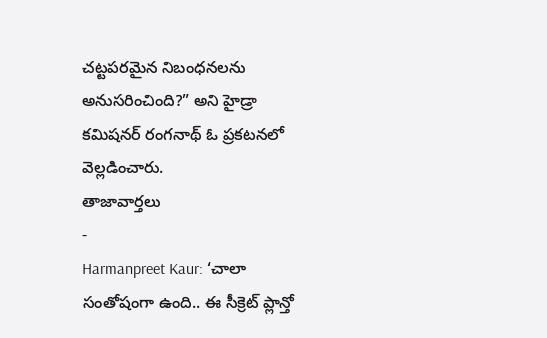చట్టపరమైన నిబంధనలను అనుసరించింది?” అని హైడ్రా కమిషనర్ రంగనాథ్ ఓ ప్రకటనలో వెల్లడించారు.
తాజావార్తలు
-
Harmanpreet Kaur: ‘చాలా సంతోషంగా ఉంది.. ఈ సీక్రెట్ ప్లాన్తో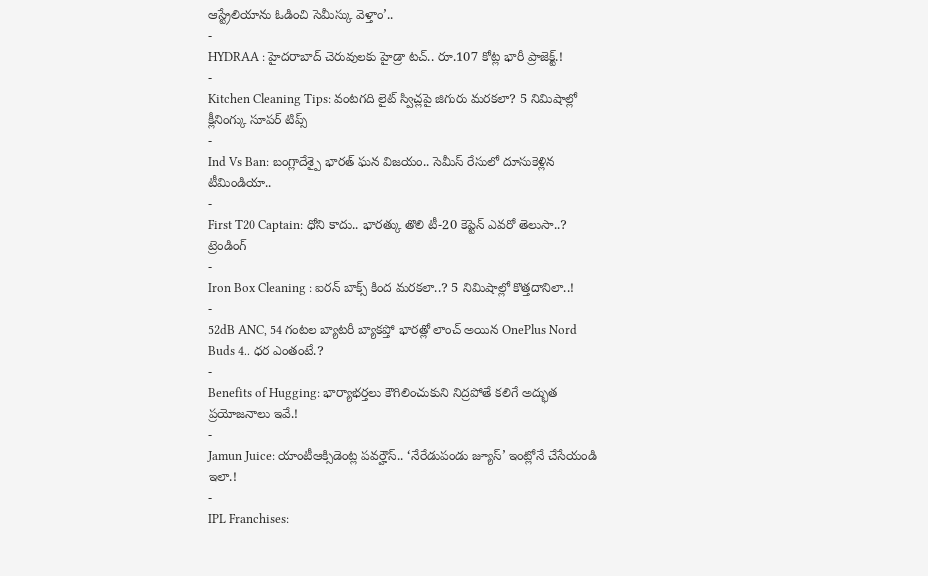ఆస్ట్రేలియాను ఓడించి సెమీస్కు వెళ్తాం’..
-
HYDRAA : హైదరాబాద్ చెరువులకు హైడ్రా టచ్.. రూ.107 కోట్ల భారీ ప్రాజెక్ట్.!
-
Kitchen Cleaning Tips: వంటగది లైట్ స్విచ్లపై జిగురు మరకలా? 5 నిమిషాల్లో క్లీనింగ్కు సూపర్ టిప్స్
-
Ind Vs Ban: బంగ్లాదేశ్పై భారత్ ఘన విజయం.. సెమీస్ రేసులో దూసుకెళ్లిన టీమిండియా..
-
First T20 Captain: ధోని కాదు.. భారత్కు తొలి టీ-20 కెప్టెన్ ఎవరో తెలుసా..?
ట్రెండింగ్
-
Iron Box Cleaning : ఐరన్ బాక్స్ కింద మరకలా..? 5 నిమిషాల్లో కొత్తదానిలా..!
-
52dB ANC, 54 గంటల బ్యాటరీ బ్యాకప్తో భారత్లో లాంచ్ అయిన OnePlus Nord Buds 4.. ధర ఎంతంటే.?
-
Benefits of Hugging: భార్యాభర్తలు కౌగిలించుకుని నిద్రపోతే కలిగే అద్భుత ప్రయోజనాలు ఇవే.!
-
Jamun Juice: యాంటీఆక్సిడెంట్ల పవర్హౌస్.. ‘నేరేడుపండు జ్యూస్’ ఇంట్లోనే చేసేయండి ఇలా.!
-
IPL Franchises: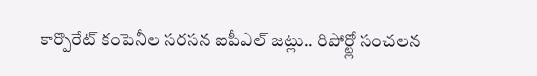కార్పొరేట్ కంపెనీల సరసన ఐపీఎల్ జట్లు.. రిపోర్ట్లో సంచలన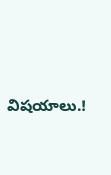విషయాలు.!